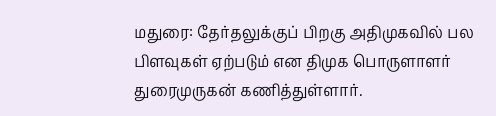மதுரை: தேர்தலுக்குப் பிறகு அதிமுகவில் பல பிளவுகள் ஏற்படும் என திமுக பொருளாளர் துரைமுருகன் கணித்துள்ளார்.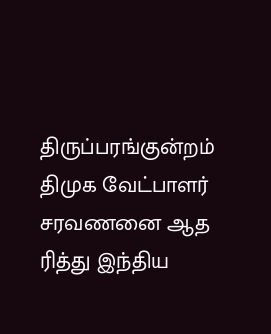திருப்பரங்குன்றம் திமுக வேட்பாளர் சரவணனை ஆத ரித்து இந்திய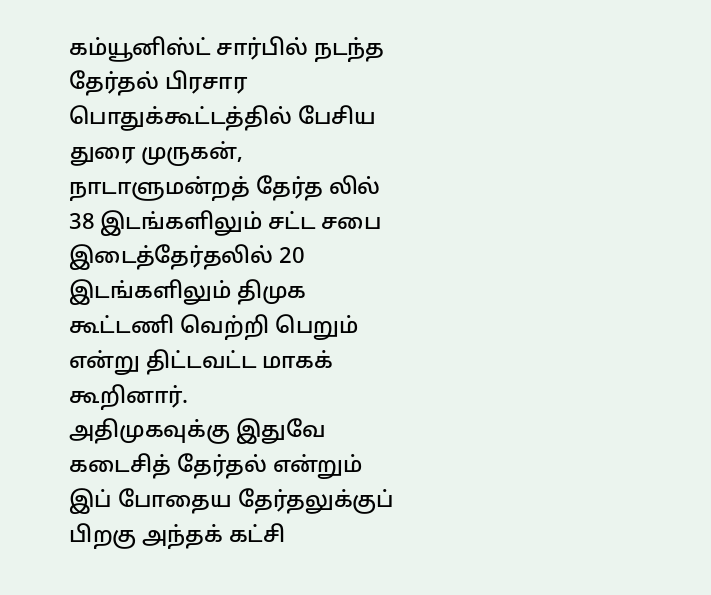கம்யூனிஸ்ட் சார்பில் நடந்த தேர்தல் பிரசார பொதுக்கூட்டத்தில் பேசிய துரை முருகன், நாடாளுமன்றத் தேர்த லில் 38 இடங்களிலும் சட்ட சபை இடைத்தேர்தலில் 20 இடங்களிலும் திமுக கூட்டணி வெற்றி பெறும் என்று திட்டவட்ட மாகக் கூறினார்.
அதிமுகவுக்கு இதுவே கடைசித் தேர்தல் என்றும் இப் போதைய தேர்தலுக்குப் பிறகு அந்தக் கட்சி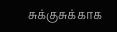சுக்குசுக்காக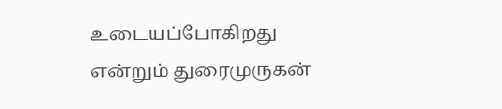உடையப்போகிறது என்றும் துரைமுருகன்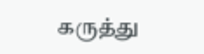கருத்து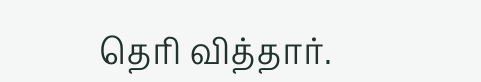தெரி வித்தார்.